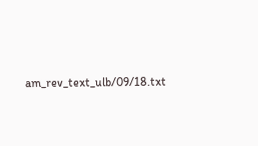am_rev_text_ulb/09/18.txt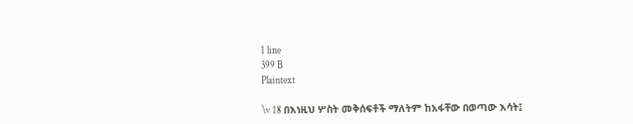1 line
399 B
Plaintext

\v 18 በእነዚህ ሦስት መቅሰፍቶች ማለትም ከአፋቸው በወጣው እሳት፤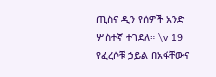ጢስና ዲን የሰዎች አንድ ሦስተኛ ተገደለ። \v 19 የፈረሶቹ ኃይል በአፋቸውና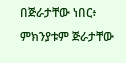በጅራታቸው ነበር፥ ምክንያቱም ጅራታቸው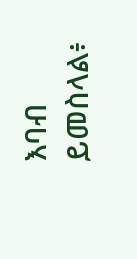እባብ ይመስላል፥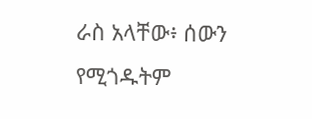ራስ አላቸው፥ ሰውን የሚጎዱትም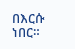በእርሱ ነበር።